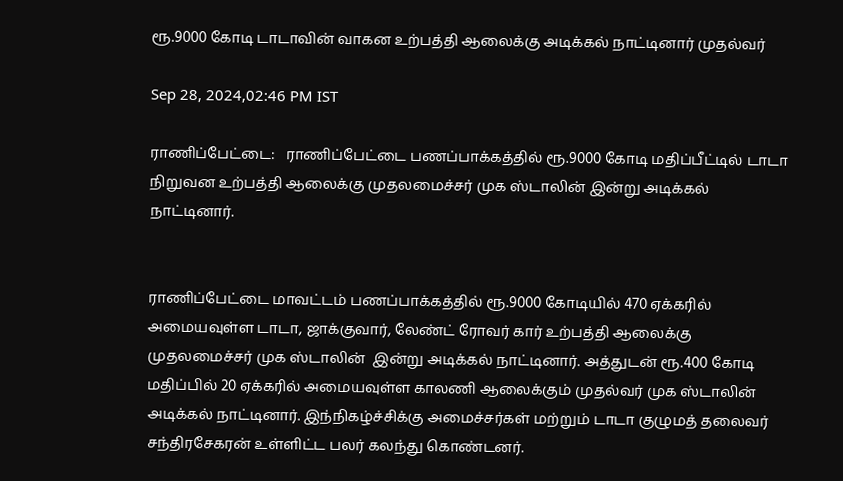ரூ.9000 கோடி டாடாவின் வாகன உற்பத்தி ஆலைக்கு அடிக்கல் நாட்டினார் முதல்வர்

Sep 28, 2024,02:46 PM IST

ராணிப்பேட்டை:   ராணிப்பேட்டை பணப்பாக்கத்தில் ரூ.9000 கோடி மதிப்பீட்டில் டாடா நிறுவன உற்பத்தி ஆலைக்கு முதலமைச்சர் முக ஸ்டாலின் இன்று அடிக்கல் நாட்டினார்.


ராணிப்பேட்டை மாவட்டம் பணப்பாக்கத்தில் ரூ.9000 கோடியில் 470 ஏக்கரில் அமையவுள்ள டாடா, ஜாக்குவார், லேண்ட் ரோவர் கார் உற்பத்தி ஆலைக்கு முதலமைச்சர் முக ஸ்டாலின்  இன்று அடிக்கல் நாட்டினார். அத்துடன் ரூ.400 கோடி மதிப்பில் 20 ஏக்கரில் அமையவுள்ள காலணி ஆலைக்கும் முதல்வர் முக ஸ்டாலின் அடிக்கல் நாட்டினார். இந்நிகழ்ச்சிக்கு அமைச்சர்கள் மற்றும் டாடா குழுமத் தலைவர் சந்திரசேகரன் உள்ளிட்ட பலர் கலந்து கொண்டனர்.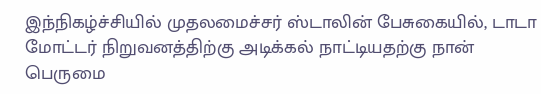இந்நிகழ்ச்சியில் முதலமைச்சர் ஸ்டாலின் பேசுகையில், டாடா மோட்டர் நிறுவனத்திற்கு அடிக்கல் நாட்டியதற்கு நான் பெருமை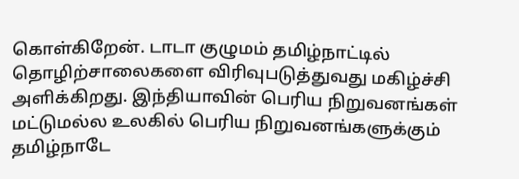கொள்கிறேன். டாடா குழுமம் தமிழ்நாட்டில் தொழிற்சாலைகளை விரிவுபடுத்துவது மகிழ்ச்சி அளிக்கிறது. இந்தியாவின் பெரிய நிறுவனங்கள் மட்டுமல்ல உலகில் பெரிய நிறுவனங்களுக்கும் தமிழ்நாடே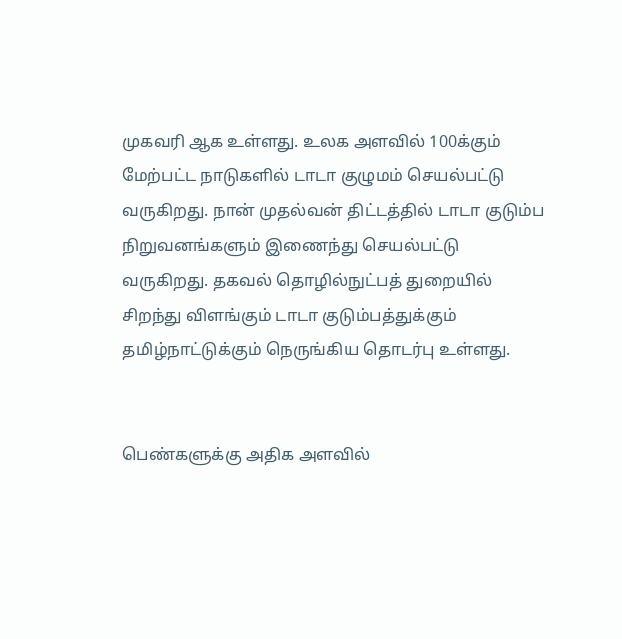முகவரி ஆக உள்ளது. உலக அளவில் 100க்கும் மேற்பட்ட நாடுகளில் டாடா குழுமம் செயல்பட்டு வருகிறது. நான் முதல்வன் திட்டத்தில் டாடா குடும்ப நிறுவனங்களும் இணைந்து செயல்பட்டு வருகிறது. தகவல் தொழில்நுட்பத் துறையில் சிறந்து விளங்கும் டாடா குடும்பத்துக்கும் தமிழ்நாட்டுக்கும் நெருங்கிய தொடர்பு உள்ளது.


பெண்களுக்கு அதிக அளவில்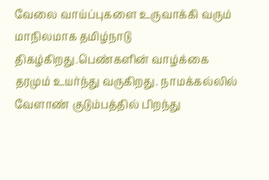வேலை வாய்ப்புகளை உருவாக்கி வரும் மாநிலமாக தமிழ்நாடு திகழ்கிறது.பெண்களின் வாழ்க்கை தரமும் உயர்ந்து வருகிறது. நாமக்கல்லில் வேளாண் குடும்பத்தில் பிறந்து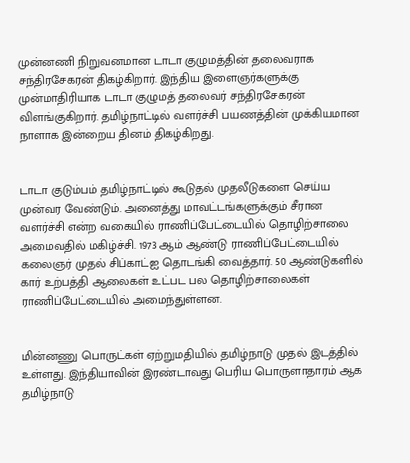முன்னணி நிறுவனமான டாடா குழுமத்தின் தலைவராக சந்திரசேகரன் திகழ்கிறார். இந்திய இளைஞர்களுக்கு முன்மாதிரியாக டாடா குழுமத் தலைவர் சந்திரசேகரன் விளங்குகிறார். தமிழ்நாட்டில் வளர்ச்சி பயணத்தின் முக்கியமான நாளாக இன்றைய தினம் திகழ்கிறது.


டாடா குடும்பம் தமிழ்நாட்டில் கூடுதல் முதலீடுகளை செய்ய முன்வர வேண்டும். அனைத்து மாவட்டங்களுக்கும் சீரான வளர்ச்சி என்ற வகையில் ராணிப்பேட்டையில் தொழிற்சாலை அமைவதில் மகிழ்ச்சி. 1973 ஆம் ஆண்டு ராணிப்பேட்டையில் கலைஞர் முதல் சிப்காட்ஐ தொடங்கி வைத்தார். 50 ஆண்டுகளில் கார் உற்பத்தி ஆலைகள் உட்பட பல தொழிற்சாலைகள் ராணிப்பேட்டையில் அமைந்துள்ளன.


மின்னணு பொருட்கள் ஏற்றுமதியில் தமிழ்நாடு முதல் இடத்தில் உள்ளது. இந்தியாவின் இரண்டாவது பெரிய பொருளாதாரம் ஆக தமிழ்நாடு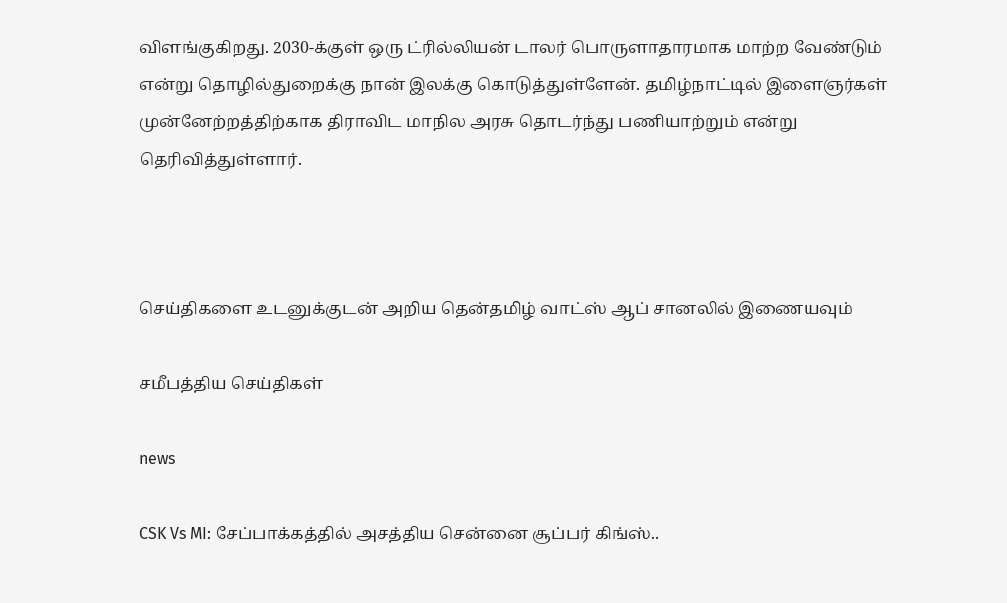விளங்குகிறது. 2030-க்குள் ஒரு ட்ரில்லியன் டாலர் பொருளாதாரமாக மாற்ற வேண்டும் என்று தொழில்துறைக்கு நான் இலக்கு கொடுத்துள்ளேன். தமிழ்நாட்டில் இளைஞர்கள் முன்னேற்றத்திற்காக திராவிட மாநில அரசு தொடர்ந்து பணியாற்றும் என்று தெரிவித்துள்ளார்.



செய்திகளை உடனுக்குடன் அறிய தென்தமிழ் வாட்ஸ் ஆப் சானலில் இணையவும்

சமீபத்திய செய்திகள்

news

CSK Vs MI: சேப்பாக்கத்தில் அசத்திய சென்னை சூப்பர் கிங்ஸ்..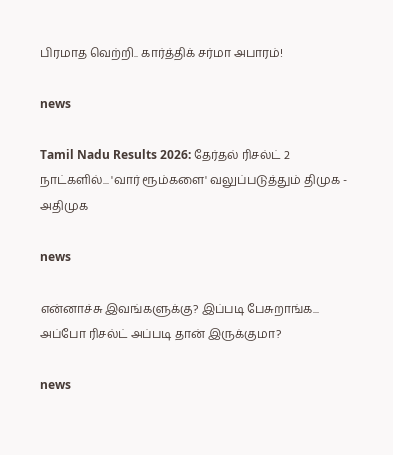பிரமாத வெற்றி.. கார்த்திக் சர்மா அபாரம்!

news

Tamil Nadu Results 2026: தேர்தல் ரிசல்ட் 2 நாட்களில்... 'வார் ரூம்களை' வலுப்படுத்தும் திமுக - அதிமுக

news

என்னாச்சு இவங்களுக்கு? இப்படி பேசுறாங்க... அப்போ ரிசல்ட் அப்படி தான் இருக்குமா?

news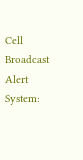Cell Broadcast Alert System: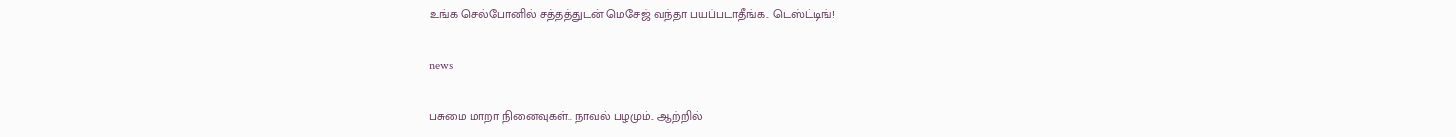உங்க செல்போனில் சத்தத்துடன் மெசேஜ் வந்தா பயப்படாதீங்க.. டெஸ்ட்டிங்!

news

பசுமை மாறா நினைவுகள்.. நாவல் பழமும்.. ஆற்றில்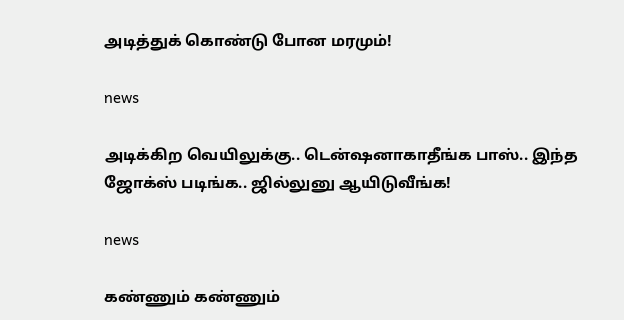அடித்துக் கொண்டு போன மரமும்!

news

அடிக்கிற வெயிலுக்கு.. டென்ஷனாகாதீங்க பாஸ்.. இந்த ஜோக்ஸ் படிங்க.. ஜில்லுனு ஆயிடுவீங்க!

news

கண்ணும் கண்ணும்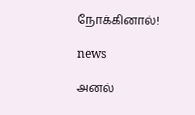நோக்கினால்!

news

அனல்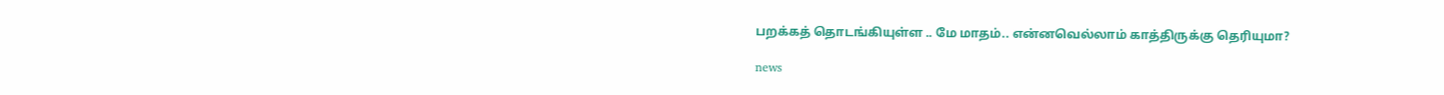பறக்கத் தொடங்கியுள்ள .. மே மாதம்.. என்னவெல்லாம் காத்திருக்கு தெரியுமா?

news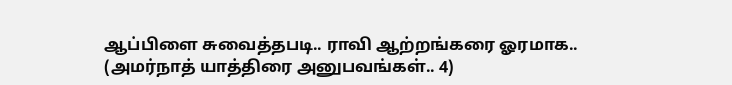ஆப்பிளை சுவைத்தபடி.. ராவி ஆற்றங்கரை ஓரமாக.. (அமர்நாத் யாத்திரை அனுபவங்கள்.. 4)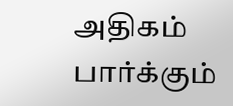அதிகம் பார்க்கும்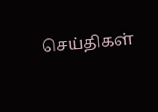செய்திகள்